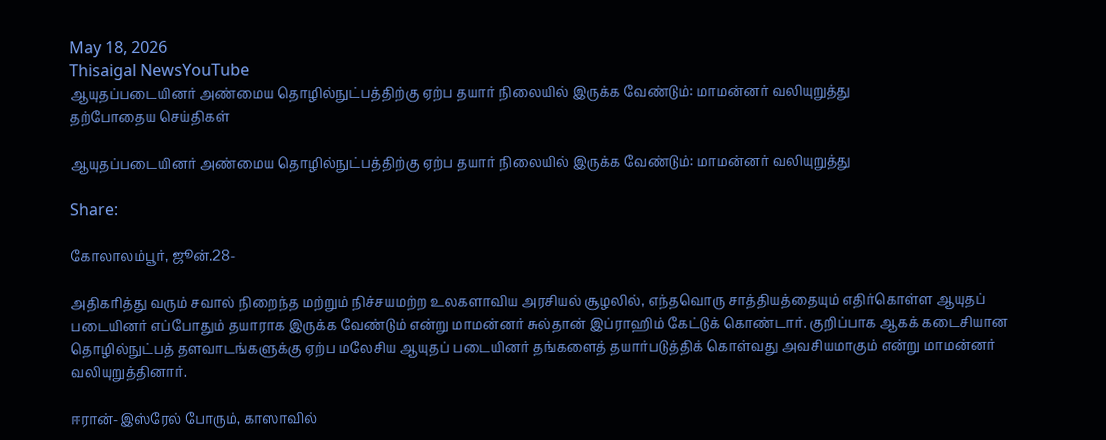May 18, 2026
Thisaigal NewsYouTube
ஆயுதப்படையினர் அண்மைய தொழில்நுட்பத்திற்கு ஏற்ப தயார் நிலையில் இருக்க வேண்டும்: மாமன்னர் வலியுறுத்து
தற்போதைய செய்திகள்

ஆயுதப்படையினர் அண்மைய தொழில்நுட்பத்திற்கு ஏற்ப தயார் நிலையில் இருக்க வேண்டும்: மாமன்னர் வலியுறுத்து

Share:

கோலாலம்பூர், ஜூன்.28-

அதிகரித்து வரும் சவால் நிறைந்த மற்றும் நிச்சயமற்ற உலகளாவிய அரசியல் சூழலில், எந்தவொரு சாத்தியத்தையும் எதிர்கொள்ள ஆயுதப் படையினர் எப்போதும் தயாராக இருக்க வேண்டும் என்று மாமன்னர் சுல்தான் இப்ராஹிம் கேட்டுக் கொண்டார். குறிப்பாக ஆகக் கடைசியான தொழில்நுட்பத் தளவாடங்களுக்கு ஏற்ப மலேசிய ஆயுதப் படையினர் தங்களைத் தயார்படுத்திக் கொள்வது அவசியமாகும் என்று மாமன்னர் வலியுறுத்தினார்.

ஈரான்-இஸ்ரேல் போரும், காஸாவில்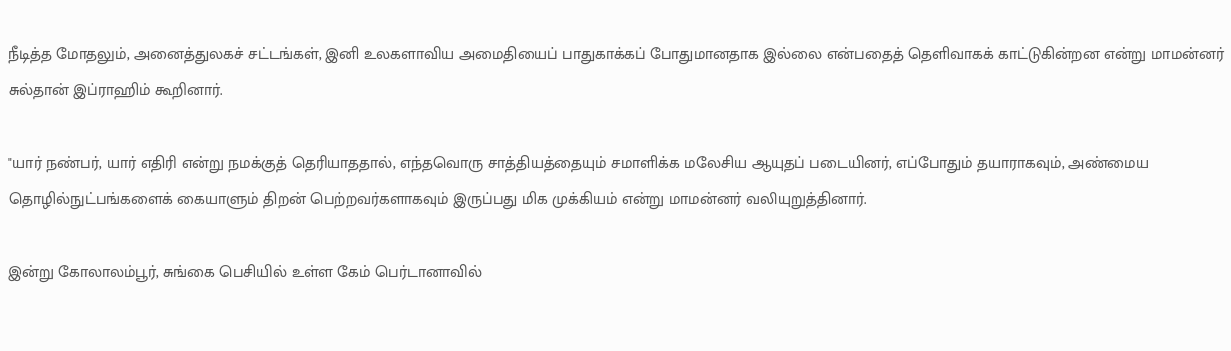நீடித்த மோதலும், அனைத்துலகச் சட்டங்கள், இனி உலகளாவிய அமைதியைப் பாதுகாக்கப் போதுமானதாக இல்லை என்பதைத் தெளிவாகக் காட்டுகின்றன என்று மாமன்னர் சுல்தான் இப்ராஹிம் கூறினார்.

"யார் நண்பர், யார் எதிரி என்று நமக்குத் தெரியாததால், எந்தவொரு சாத்தியத்தையும் சமாளிக்க மலேசிய ஆயுதப் படையினர், எப்போதும் தயாராகவும், அண்மைய தொழில்நுட்பங்களைக் கையாளும் திறன் பெற்றவர்களாகவும் இருப்பது மிக முக்கியம் என்று மாமன்னர் வலியுறுத்தினார்.

இன்று கோலாலம்பூர், சுங்கை பெசியில் உள்ள கேம் பெர்டானாவில்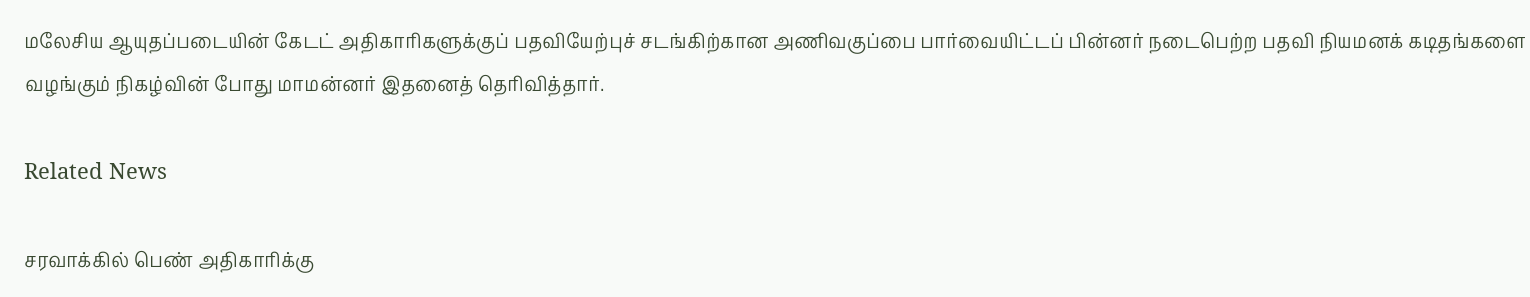மலேசிய ஆயுதப்படையின் கேடட் அதிகாரிகளுக்குப் பதவியேற்புச் சடங்கிற்கான அணிவகுப்பை பார்வையிட்டப் பின்னர் நடைபெற்ற பதவி நியமனக் கடிதங்களை வழங்கும் நிகழ்வின் போது மாமன்னர் இதனைத் தெரிவித்தார்.

Related News

சரவாக்கில் பெண் அதிகாரிக்கு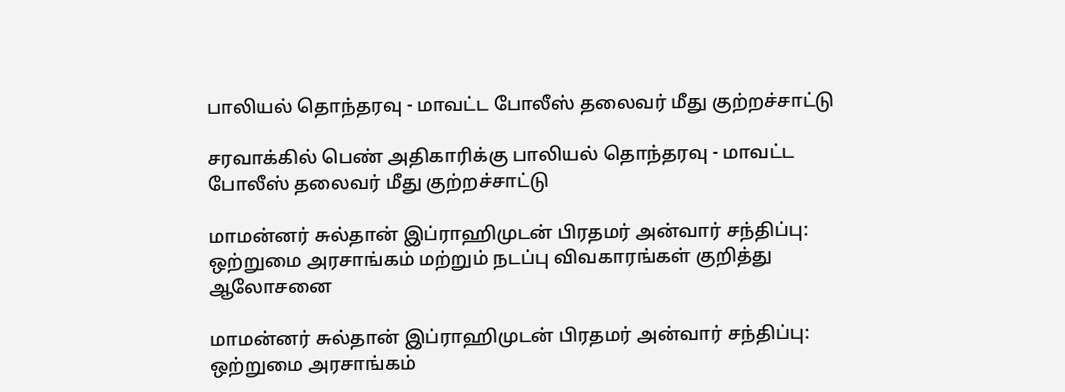பாலியல் தொந்தரவு - மாவட்ட போலீஸ் தலைவர் மீது குற்றச்சாட்டு

சரவாக்கில் பெண் அதிகாரிக்கு பாலியல் தொந்தரவு - மாவட்ட போலீஸ் தலைவர் மீது குற்றச்சாட்டு

மாமன்னர் சுல்தான் இப்ராஹிமுடன் பிரதமர் அன்வார் சந்திப்பு: ஒற்றுமை அரசாங்கம் மற்றும் நடப்பு விவகாரங்கள் குறித்து ஆலோசனை

மாமன்னர் சுல்தான் இப்ராஹிமுடன் பிரதமர் அன்வார் சந்திப்பு: ஒற்றுமை அரசாங்கம்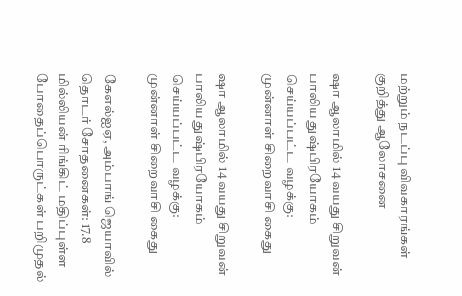மற்றும் நடப்பு விவகாரங்கள் குறித்து ஆலோசனை

ஷா ஆலாமில் 14 வயது சிறுவன் பாலிய துஷ்பிரயோகம் செய்யப்பட்ட வழக்கு: முன்னாள் சிறைவாசி கைது

ஷா ஆலாமில் 14 வயது சிறுவன் பாலிய துஷ்பிரயோகம் செய்யப்பட்ட வழக்கு: முன்னாள் சிறைவாசி கைது

கேஎல்ஐஏ, அம்பாங் ஜெயாவில் தொடர் சோதனைகள்: 17.8 மில்லியன் ரிங்கிட் மதிப்புள்ள போதைப்பொருட்கள் பறிமுதல்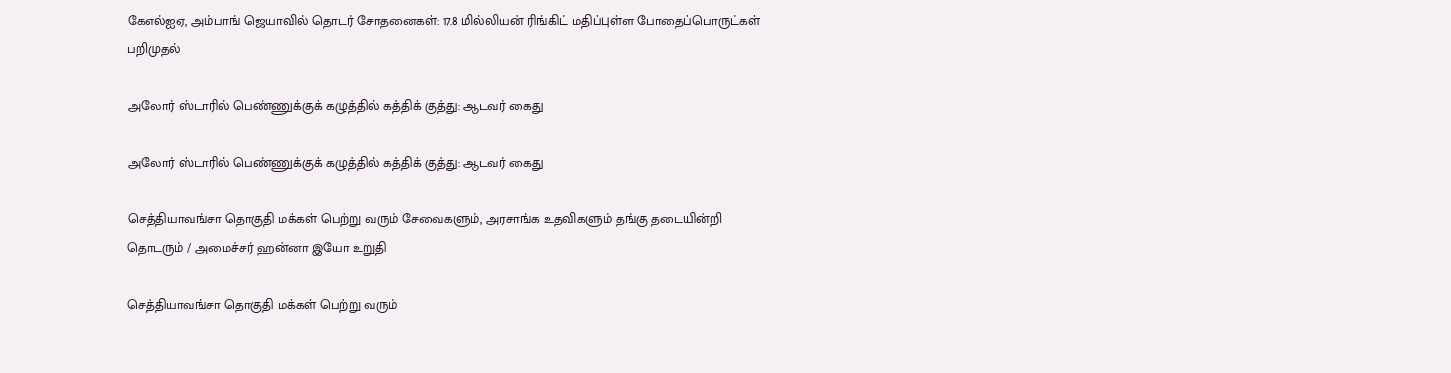கேஎல்ஐஏ, அம்பாங் ஜெயாவில் தொடர் சோதனைகள்: 17.8 மில்லியன் ரிங்கிட் மதிப்புள்ள போதைப்பொருட்கள் பறிமுதல்

அலோர் ஸ்டாரில் பெண்ணுக்குக் கழுத்தில் கத்திக் குத்து: ஆடவர் கைது

அலோர் ஸ்டாரில் பெண்ணுக்குக் கழுத்தில் கத்திக் குத்து: ஆடவர் கைது

செத்தியாவங்சா தொகுதி மக்கள் பெற்று வரும் சேவைகளும், அரசாங்க உதவிகளும் தங்கு தடையின்றி தொடரும் / அமைச்சர் ஹன்னா இயோ உறுதி

செத்தியாவங்சா தொகுதி மக்கள் பெற்று வரும்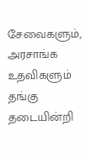சேவைகளும், அரசாங்க உதவிகளும் தங்கு தடையின்றி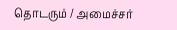தொடரும் / அமைச்சர்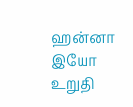ஹன்னா இயோ உறுதி